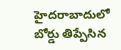హైదరాబాదులో బోర్డు తిప్పేసిన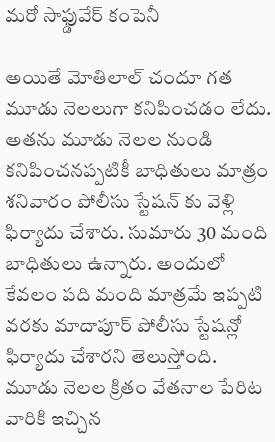మరో సాఫ్డువేర్ కంపెనీ

అయితే మోతిలాల్ చందూ గత మూడు నెలలుగా కనిపించడం లేదు. అతను మూడు నెలల నుండి కనిపించనప్పటికీ బాధితులు మాత్రం శనివారం పోలీసు స్టేషన్ కు వెళ్లి ఫిర్యాదు చేశారు. సుమారు 30 మంది బాధితులు ఉన్నారు. అందులో కేవలం పది మంది మాత్రమే ఇప్పటి వరకు మాదాపూర్ పోలీసు స్టేషన్లో ఫిర్యాదు చేశారని తెలుస్తోంది. మూడు నెలల క్రితం వేతనాల పేరిట వారికి ఇచ్చిన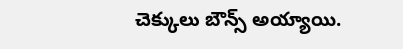చెక్కులు బౌన్స్ అయ్యాయి.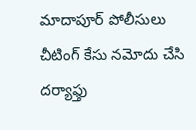మాదాపూర్ పోలీసులు చీటింగ్ కేసు నమోదు చేసి దర్యాఫ్తు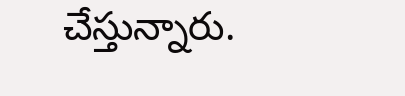చేస్తున్నారు.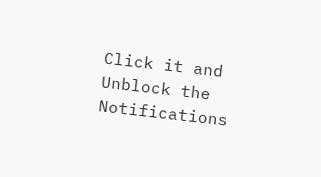Click it and Unblock the Notifications